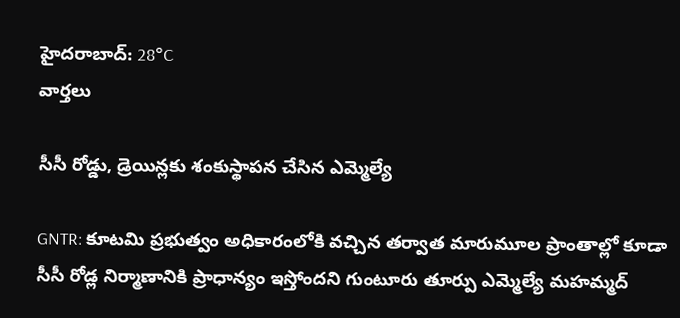హైదరాబాద్: 28°C
వార్తలు

సీసీ రోడ్డు, డ్రెయిన్లకు శంకుస్థాపన చేసిన ఎమ్మెల్యే

GNTR: కూటమి ప్రభుత్వం అధికారంలోకి వచ్చిన తర్వాత మారుమూల ప్రాంతాల్లో కూడా సీసీ రోడ్ల నిర్మాణానికి ప్రాధాన్యం ఇస్తోందని గుంటూరు తూర్పు ఎమ్మెల్యే మహమ్మద్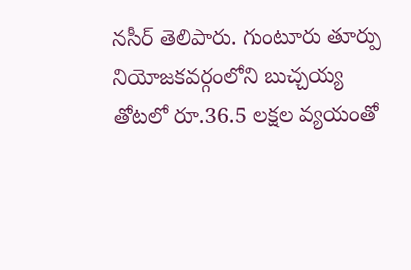నసీర్ తెలిపారు. గుంటూరు తూర్పు నియోజకవర్గంలోని బుచ్చయ్య తోటలో రూ.36.5 లక్షల వ్యయంతో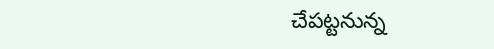చేపట్టనున్న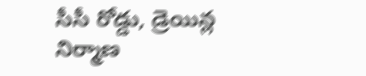సీసీ రోడ్డు, డ్రెయిన్ల నిర్మాణ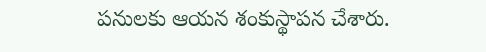పనులకు ఆయన శంకుస్థాపన చేశారు.